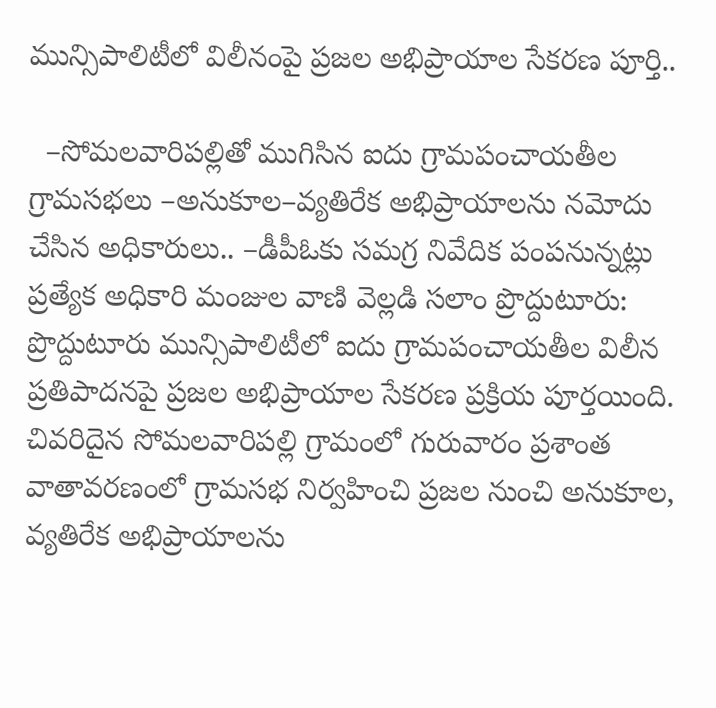మున్సిపాలిటీలో విలీనంపై ప్రజల అభిప్రాయాల సేకరణ పూర్తి..

  –సోమలవారిపల్లితో ముగిసిన ఐదు గ్రామపంచాయతీల గ్రామసభలు –అనుకూల–వ్యతిరేక అభిప్రాయాలను నమోదు చేసిన అధికారులు.. –డీపీఓకు సమగ్ర నివేదిక పంపనున్నట్లు ప్రత్యేక అధికారి మంజుల వాణి వెల్లడి సలాం ప్రొద్దుటూరు: ప్రొద్దుటూరు మున్సిపాలిటీలో ఐదు గ్రామపంచాయతీల విలీన ప్రతిపాదనపై ప్రజల అభిప్రాయాల సేకరణ ప్రక్రియ పూర్తయింది. చివరిదైన సోమలవారిపల్లి గ్రామంలో గురువారం ప్రశాంత వాతావరణంలో గ్రామసభ నిర్వహించి ప్రజల నుంచి అనుకూల, వ్యతిరేక అభిప్రాయాలను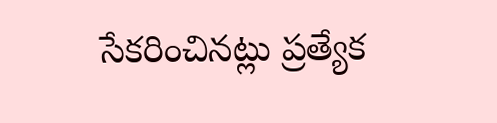సేకరించినట్లు ప్రత్యేక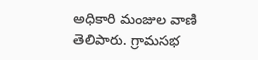అధికారి మంజుల వాణి తెలిపారు. గ్రామసభ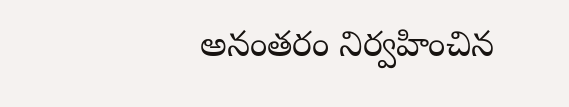అనంతరం నిర్వహించిన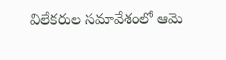విలేకరుల సమావేశంలో ఆమె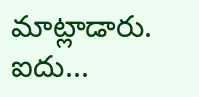మాట్లాడారు. ఐదు...